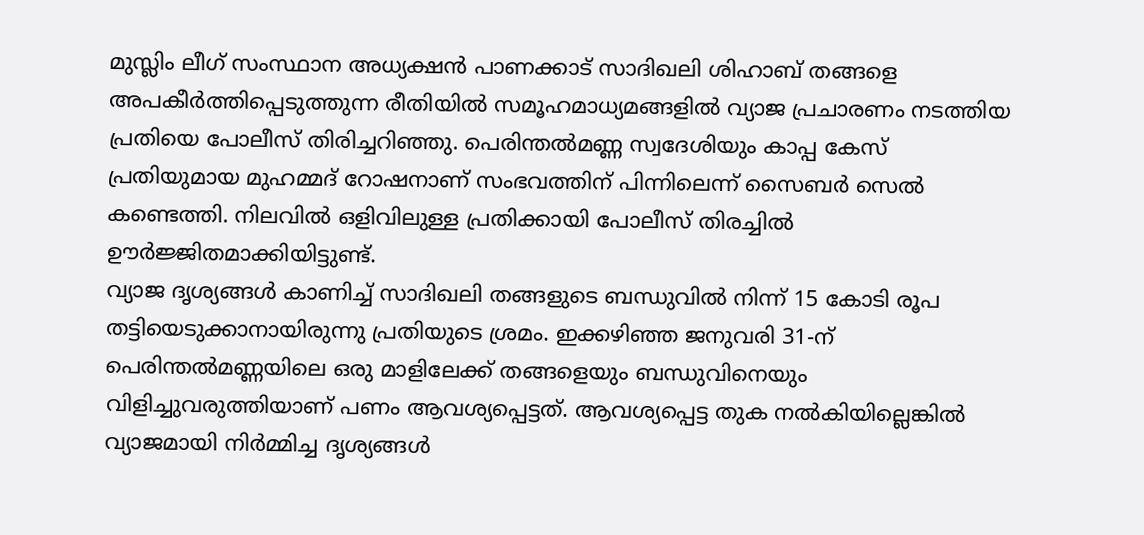മുസ്ലിം ലീഗ് സംസ്ഥാന അധ്യക്ഷൻ പാണക്കാട് സാദിഖലി ശിഹാബ് തങ്ങളെ അപകീർത്തിപ്പെടുത്തുന്ന രീതിയിൽ സമൂഹമാധ്യമങ്ങളിൽ വ്യാജ പ്രചാരണം നടത്തിയ പ്രതിയെ പോലീസ് തിരിച്ചറിഞ്ഞു. പെരിന്തൽമണ്ണ സ്വദേശിയും കാപ്പ കേസ് പ്രതിയുമായ മുഹമ്മദ് റോഷനാണ് സംഭവത്തിന് പിന്നിലെന്ന് സൈബർ സെൽ കണ്ടെത്തി. നിലവിൽ ഒളിവിലുള്ള പ്രതിക്കായി പോലീസ് തിരച്ചിൽ ഊർജ്ജിതമാക്കിയിട്ടുണ്ട്.
വ്യാജ ദൃശ്യങ്ങൾ കാണിച്ച് സാദിഖലി തങ്ങളുടെ ബന്ധുവിൽ നിന്ന് 15 കോടി രൂപ തട്ടിയെടുക്കാനായിരുന്നു പ്രതിയുടെ ശ്രമം. ഇക്കഴിഞ്ഞ ജനുവരി 31-ന് പെരിന്തൽമണ്ണയിലെ ഒരു മാളിലേക്ക് തങ്ങളെയും ബന്ധുവിനെയും വിളിച്ചുവരുത്തിയാണ് പണം ആവശ്യപ്പെട്ടത്. ആവശ്യപ്പെട്ട തുക നൽകിയില്ലെങ്കിൽ വ്യാജമായി നിർമ്മിച്ച ദൃശ്യങ്ങൾ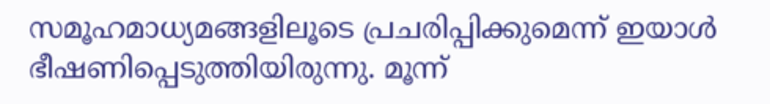സമൂഹമാധ്യമങ്ങളിലൂടെ പ്രചരിപ്പിക്കുമെന്ന് ഇയാൾ ഭീഷണിപ്പെടുത്തിയിരുന്നു. മൂന്ന്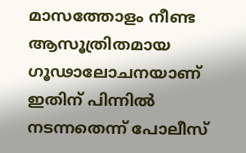മാസത്തോളം നീണ്ട ആസൂത്രിതമായ ഗൂഢാലോചനയാണ് ഇതിന് പിന്നിൽ നടന്നതെന്ന് പോലീസ്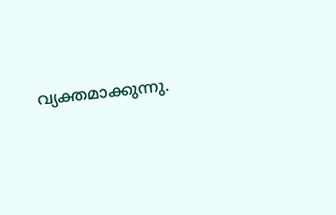വ്യക്തമാക്കുന്നു.